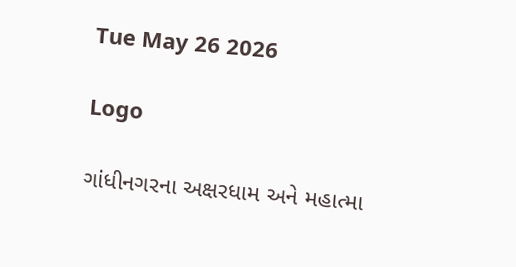Tue May 26 2026

Logo

ગાંધીનગરના અક્ષરધામ અને મહાત્મા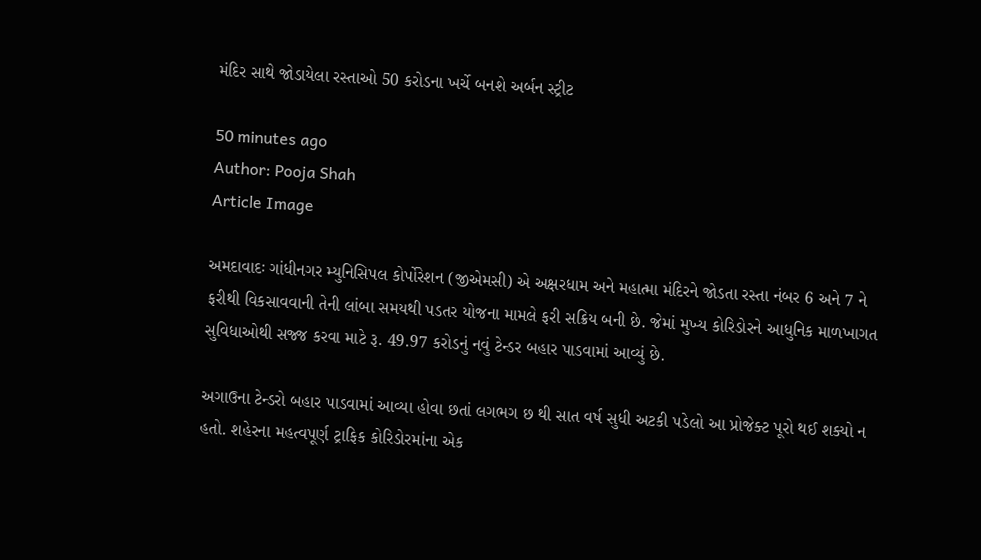મંદિર સાથે જોડાયેલા રસ્તાઓ 50 કરોડના ખર્ચે બનશે અર્બન સ્ટ્રીટ

50 minutes ago
Author: Pooja Shah
Article Image

અમદાવાદઃ ગાંધીનગર મ્યુનિસિપલ કોર્પોરેશન (જીએમસી) એ અક્ષરધામ અને મહાત્મા મંદિરને જોડતા રસ્તા નંબર 6 અને 7 ને ફરીથી વિકસાવવાની તેની લાંબા સમયથી પડતર યોજના મામલે ફરી સક્રિય બની છે. જેમાં મુખ્ય કોરિડોરને આધુનિક માળખાગત સુવિધાઓથી સજ્જ કરવા માટે રૂ. 49.97 કરોડનું નવું ટેન્ડર બહાર પાડવામાં આવ્યું છે.

અગાઉના ટેન્ડરો બહાર પાડવામાં આવ્યા હોવા છતાં લગભગ છ થી સાત વર્ષ સુધી અટકી પડેલો આ પ્રોજેક્ટ પૂરો થઈ શક્યો ન હતો. શહેરના મહત્વપૂર્ણ ટ્રાફિક કોરિડોરમાંના એક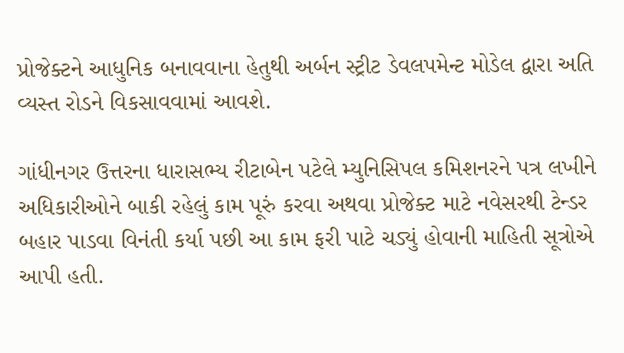પ્રોજેક્ટને આધુનિક બનાવવાના હેતુથી અર્બન સ્ટ્રીટ ડેવલપમેન્ટ મોડેલ દ્વારા અતિ વ્યસ્ત રોડને વિકસાવવામાં આવશે.

ગાંધીનગર ઉત્તરના ધારાસભ્ય રીટાબેન પટેલે મ્યુનિસિપલ કમિશનરને પત્ર લખીને અધિકારીઓને બાકી રહેલું કામ પૂરું કરવા અથવા પ્રોજેક્ટ માટે નવેસરથી ટેન્ડર બહાર પાડવા વિનંતી કર્યા પછી આ કામ ફરી પાટે ચડ્યું હોવાની માહિતી સૂત્રોએ આપી હતી.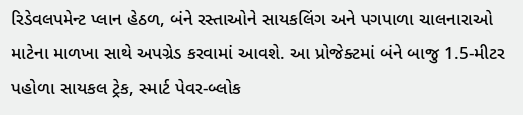રિડેવલપમેન્ટ પ્લાન હેઠળ, બંને રસ્તાઓને સાયકલિંગ અને પગપાળા ચાલનારાઓ માટેના માળખા સાથે અપગ્રેડ કરવામાં આવશે. આ પ્રોજેક્ટમાં બંને બાજુ 1.5-મીટર પહોળા સાયકલ ટ્રેક, સ્માર્ટ પેવર-બ્લોક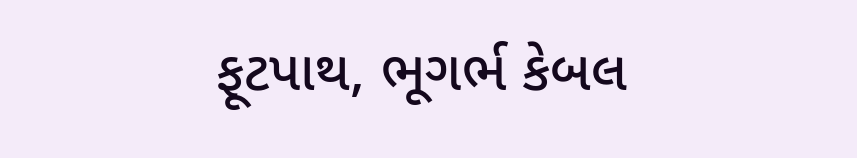ફૂટપાથ, ભૂગર્ભ કેબલ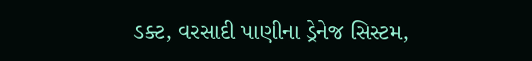ડક્ટ, વરસાદી પાણીના ડ્રેનેજ સિસ્ટમ,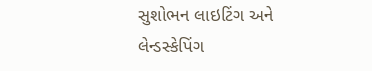સુશોભન લાઇટિંગ અને લેન્ડસ્કેપિંગ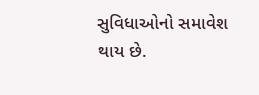સુવિધાઓનો સમાવેશ થાય છે.